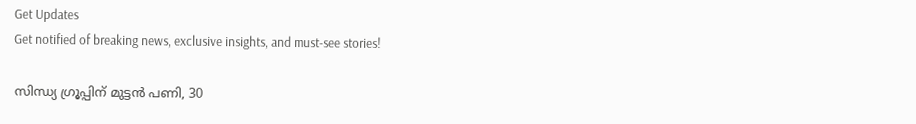Get Updates
Get notified of breaking news, exclusive insights, and must-see stories!

സിന്ധ്യ ഗ്രൂപ്പിന് മുട്ടൻ പണി, 30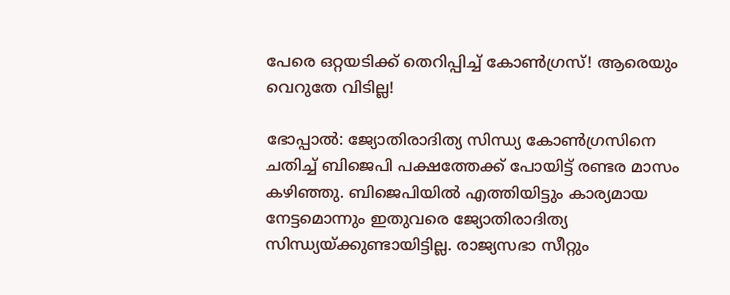പേരെ ഒറ്റയടിക്ക് തെറിപ്പിച്ച് കോൺഗ്രസ്! ആരെയും വെറുതേ വിടില്ല!

ഭോപ്പാല്‍: ജ്യോതിരാദിത്യ സിന്ധ്യ കോണ്‍ഗ്രസിനെ ചതിച്ച് ബിജെപി പക്ഷത്തേക്ക് പോയിട്ട് രണ്ടര മാസം കഴിഞ്ഞു. ബിജെപിയില്‍ എത്തിയിട്ടും കാര്യമായ നേട്ടമൊന്നും ഇതുവരെ ജ്യോതിരാദിത്യ സിന്ധ്യയ്ക്കുണ്ടായിട്ടില്ല. രാജ്യസഭാ സീറ്റും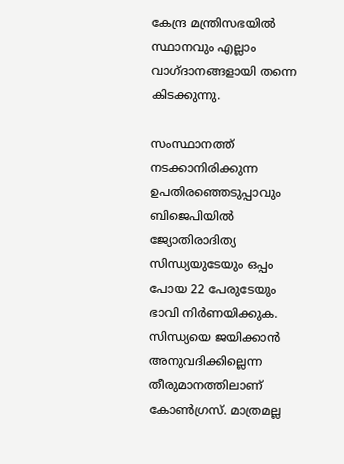കേന്ദ്ര മന്ത്രിസഭയില്‍ സ്ഥാനവും എല്ലാം വാഗ്ദാനങ്ങളായി തന്നെ കിടക്കുന്നു.

സംസ്ഥാനത്ത് നടക്കാനിരിക്കുന്ന ഉപതിരഞ്ഞെടുപ്പാവും ബിജെപിയില്‍ ജ്യോതിരാദിത്യ സിന്ധ്യയുടേയും ഒപ്പം പോയ 22 പേരുടേയും ഭാവി നിര്‍ണയിക്കുക. സിന്ധ്യയെ ജയിക്കാന്‍ അനുവദിക്കില്ലെന്ന തീരുമാനത്തിലാണ് കോണ്‍ഗ്രസ്. മാത്രമല്ല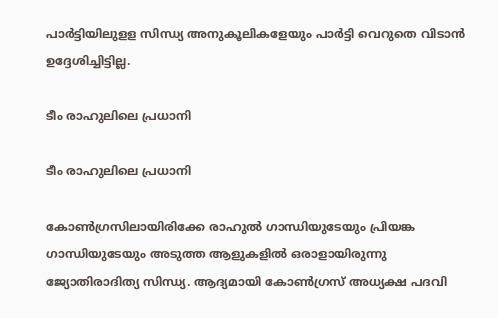പാര്‍ട്ടിയിലുളള സിന്ധ്യ അനുകൂലികളേയും പാര്‍ട്ടി വെറുതെ വിടാന്‍ ഉദ്ദേശിച്ചിട്ടില്ല.

ടീം രാഹുലിലെ പ്രധാനി

ടീം രാഹുലിലെ പ്രധാനി

കോണ്‍ഗ്രസിലായിരിക്കേ രാഹുല്‍ ഗാന്ധിയുടേയും പ്രിയങ്ക ഗാന്ധിയുടേയും അടുത്ത ആളുകളില്‍ ഒരാളായിരുന്നു ജ്യോതിരാദിത്യ സിന്ധ്യ. ആദ്യമായി കോണ്‍ഗ്രസ് അധ്യക്ഷ പദവി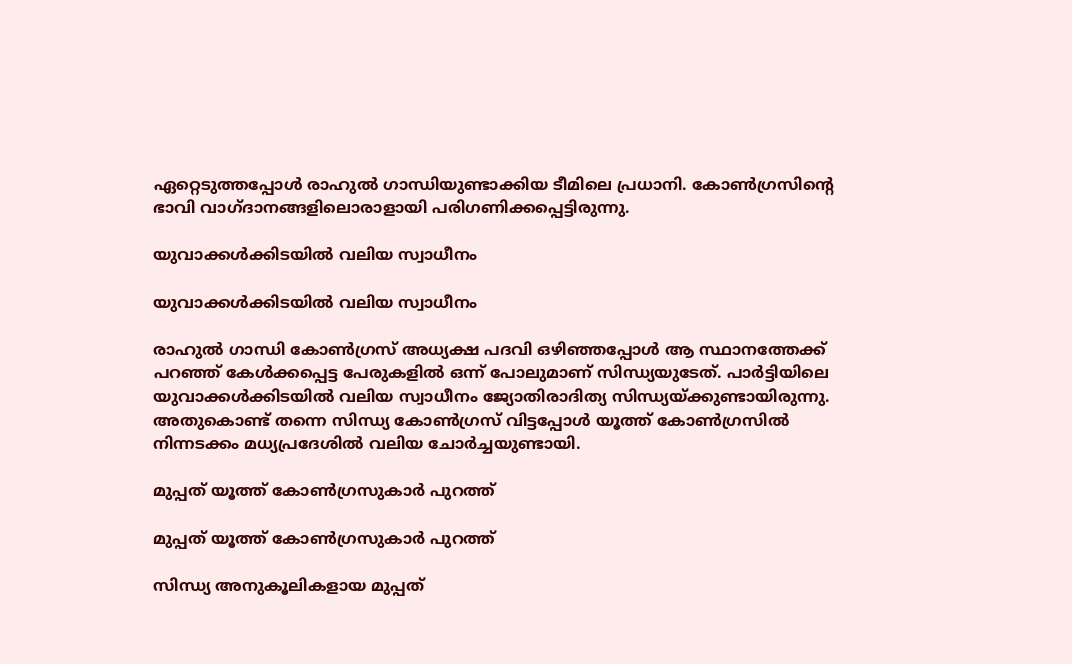ഏറ്റെടുത്തപ്പോള്‍ രാഹുല്‍ ഗാന്ധിയുണ്ടാക്കിയ ടീമിലെ പ്രധാനി. കോണ്‍ഗ്രസിന്റെ ഭാവി വാഗ്ദാനങ്ങളിലൊരാളായി പരിഗണിക്കപ്പെട്ടിരുന്നു.

യുവാക്കള്‍ക്കിടയില്‍ വലിയ സ്വാധീനം

യുവാക്കള്‍ക്കിടയില്‍ വലിയ സ്വാധീനം

രാഹുല്‍ ഗാന്ധി കോണ്‍ഗ്രസ് അധ്യക്ഷ പദവി ഒഴിഞ്ഞപ്പോള്‍ ആ സ്ഥാനത്തേക്ക് പറഞ്ഞ് കേള്‍ക്കപ്പെട്ട പേരുകളില്‍ ഒന്ന് പോലുമാണ് സിന്ധ്യയുടേത്. പാര്‍ട്ടിയിലെ യുവാക്കള്‍ക്കിടയില്‍ വലിയ സ്വാധീനം ജ്യോതിരാദിത്യ സിന്ധ്യയ്ക്കുണ്ടായിരുന്നു. അതുകൊണ്ട് തന്നെ സിന്ധ്യ കോണ്‍ഗ്രസ് വിട്ടപ്പോള്‍ യൂത്ത് കോണ്‍ഗ്രസില്‍ നിന്നടക്കം മധ്യപ്രദേശില്‍ വലിയ ചോര്‍ച്ചയുണ്ടായി.

മുപ്പത് യൂത്ത് കോണ്‍ഗ്രസുകാർ പുറത്ത്

മുപ്പത് യൂത്ത് കോണ്‍ഗ്രസുകാർ പുറത്ത്

സിന്ധ്യ അനുകൂലികളായ മുപ്പത്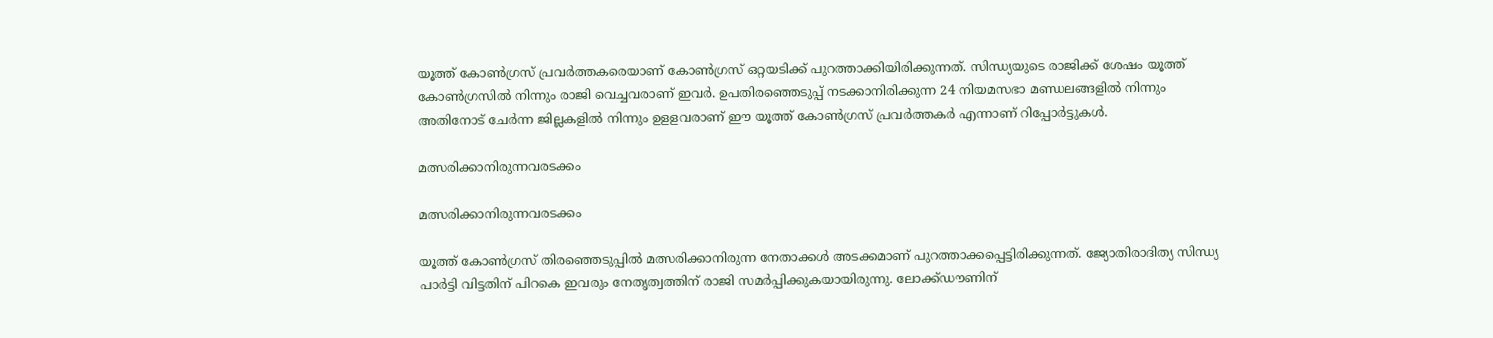യൂത്ത് കോണ്‍ഗ്രസ് പ്രവര്‍ത്തകരെയാണ് കോണ്‍ഗ്രസ് ഒറ്റയടിക്ക് പുറത്താക്കിയിരിക്കുന്നത്. സിന്ധ്യയുടെ രാജിക്ക് ശേഷം യൂത്ത് കോണ്‍ഗ്രസില്‍ നിന്നും രാജി വെച്ചവരാണ് ഇവര്‍. ഉപതിരഞ്ഞെടുപ്പ് നടക്കാനിരിക്കുന്ന 24 നിയമസഭാ മണ്ഡലങ്ങളില്‍ നിന്നും അതിനോട് ചേര്‍ന്ന ജില്ലകളില്‍ നിന്നും ഉളളവരാണ് ഈ യൂത്ത് കോണ്‍ഗ്രസ് പ്രവര്‍ത്തകര്‍ എന്നാണ് റിപ്പോര്‍ട്ടുകള്‍.

മത്സരിക്കാനിരുന്നവരടക്കം

മത്സരിക്കാനിരുന്നവരടക്കം

യൂത്ത് കോണ്‍ഗ്രസ് തിരഞ്ഞെടുപ്പില്‍ മത്സരിക്കാനിരുന്ന നേതാക്കള്‍ അടക്കമാണ് പുറത്താക്കപ്പെട്ടിരിക്കുന്നത്. ജ്യോതിരാദിത്യ സിന്ധ്യ പാര്‍ട്ടി വിട്ടതിന് പിറകെ ഇവരും നേതൃത്വത്തിന് രാജി സമര്‍പ്പിക്കുകയായിരുന്നു. ലോക്ക്ഡൗണിന്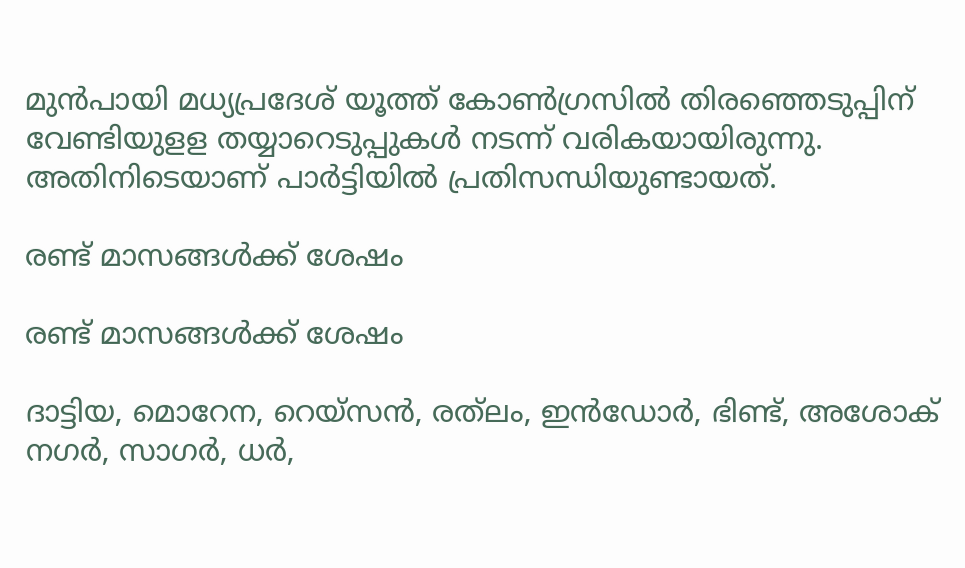മുന്‍പായി മധ്യപ്രദേശ് യൂത്ത് കോണ്‍ഗ്രസില്‍ തിരഞ്ഞെടുപ്പിന് വേണ്ടിയുളള തയ്യാറെടുപ്പുകള്‍ നടന്ന് വരികയായിരുന്നു. അതിനിടെയാണ് പാര്‍ട്ടിയില്‍ പ്രതിസന്ധിയുണ്ടായത്.

രണ്ട് മാസങ്ങൾക്ക് ശേഷം

രണ്ട് മാസങ്ങൾക്ക് ശേഷം

ദാട്ടിയ, മൊറേന, റെയ്‌സന്‍, രത്‌ലം, ഇന്‍ഡോര്‍, ഭിണ്ട്, അശോക് നഗര്‍, സാഗര്‍, ധര്‍,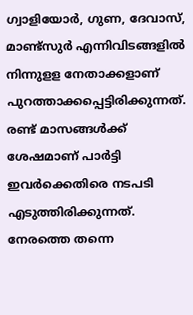ഗ്വാളിയോര്‍, ഗുണ, ദേവാസ്, മാണ്ട്‌സുര്‍ എന്നിവിടങ്ങളില്‍ നിന്നുളള നേതാക്കളാണ് പുറത്താക്കപ്പെട്ടിരിക്കുന്നത്. രണ്ട് മാസങ്ങള്‍ക്ക് ശേഷമാണ് പാര്‍ട്ടി ഇവര്‍ക്കെതിരെ നടപടി എടുത്തിരിക്കുന്നത്. നേരത്തെ തന്നെ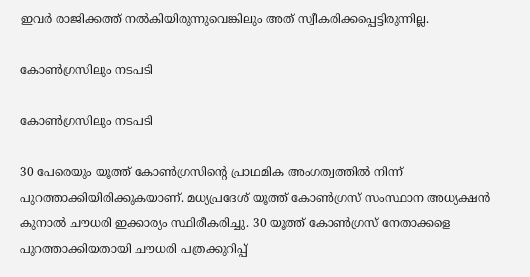ഇവര്‍ രാജിക്കത്ത് നല്‍കിയിരുന്നുവെങ്കിലും അത് സ്വീകരിക്കപ്പെട്ടിരുന്നില്ല.

കോൺഗ്രസിലും നടപടി

കോൺഗ്രസിലും നടപടി

30 പേരെയും യൂത്ത് കോണ്‍ഗ്രസിന്റെ പ്രാഥമിക അംഗത്വത്തില്‍ നിന്ന് പുറത്താക്കിയിരിക്കുകയാണ്. മധ്യപ്രദേശ് യൂത്ത് കോണ്‍ഗ്രസ് സംസ്ഥാന അധ്യക്ഷന്‍ കുനാല്‍ ചൗധരി ഇക്കാര്യം സ്ഥിരീകരിച്ചു. 30 യൂത്ത് കോണ്‍ഗ്രസ് നേതാക്കളെ പുറത്താക്കിയതായി ചൗധരി പത്രക്കുറിപ്പ്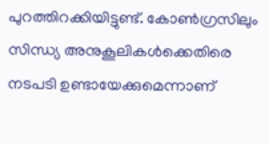പുറത്തിറക്കിയിട്ടുണ്ട്. കോണ്‍ഗ്രസിലും സിന്ധ്യ അനുകൂലികള്‍ക്കെതിരെ നടപടി ഉണ്ടായേക്കുമെന്നാണ്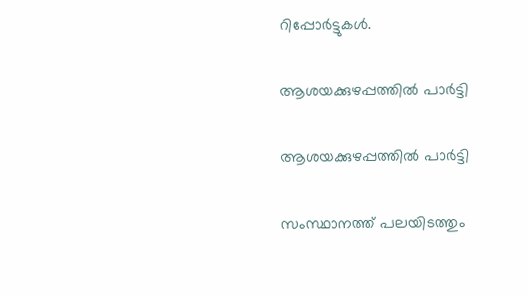റിപ്പോര്‍ട്ടുകള്‍.

ആശയക്കുഴപ്പത്തിൽ പാർട്ടി

ആശയക്കുഴപ്പത്തിൽ പാർട്ടി

സംസ്ഥാനത്ത് പലയിടത്തും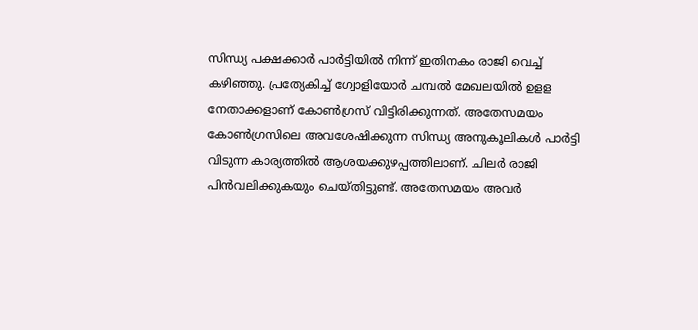സിന്ധ്യ പക്ഷക്കാര്‍ പാര്‍ട്ടിയില്‍ നിന്ന് ഇതിനകം രാജി വെച്ച് കഴിഞ്ഞു. പ്രത്യേകിച്ച് ഗ്വോളിയോര്‍ ചമ്പല്‍ മേഖലയില്‍ ഉളള നേതാക്കളാണ് കോണ്‍ഗ്രസ് വിട്ടിരിക്കുന്നത്. അതേസമയം കോണ്‍ഗ്രസിലെ അവശേഷിക്കുന്ന സിന്ധ്യ അനുകൂലികള്‍ പാര്‍ട്ടി വിടുന്ന കാര്യത്തില്‍ ആശയക്കുഴപ്പത്തിലാണ്. ചിലര്‍ രാജി പിന്‍വലിക്കുകയും ചെയ്തിട്ടുണ്ട്. അതേസമയം അവര്‍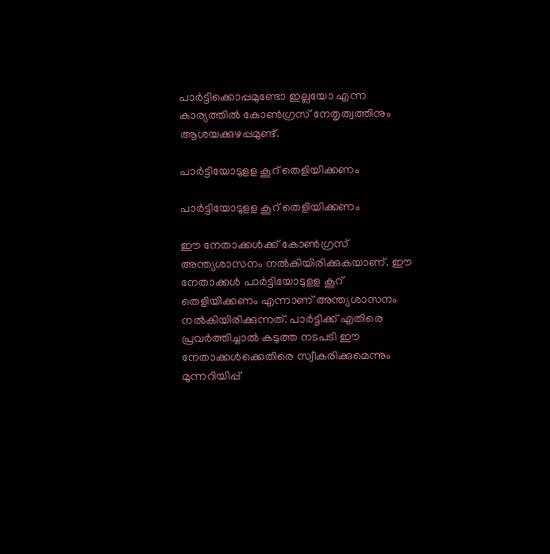പാര്‍ട്ടിക്കൊപ്പമുണ്ടോ ഇല്ലയോ എന്ന കാര്യത്തില്‍ കോണ്‍ഗ്രസ് നേതൃത്വത്തിനും ആശയക്കുഴപ്പമുണ്ട്.

പാര്‍ട്ടിയോടുളള കൂറ് തെളിയിക്കണം

പാര്‍ട്ടിയോടുളള കൂറ് തെളിയിക്കണം

ഈ നേതാക്കള്‍ക്ക് കോണ്‍ഗ്രസ് അന്ത്യശാസനം നല്‍കിയിരിക്കുകയാണ്. ഈ നേതാക്കള്‍ പാര്‍ട്ടിയോടുളള കൂറ് തെളിയിക്കണം എന്നാണ് അന്ത്യശാസനം നല്‍കിയിരിക്കുന്നത്. പാര്‍ട്ടിക്ക് എതിരെ പ്രവര്‍ത്തിച്ചാല്‍ കടുത്ത നടപടി ഈ നേതാക്കള്‍ക്കെതിരെ സ്വീകരിക്കുമെന്നും മുന്നറിയിപ്പ്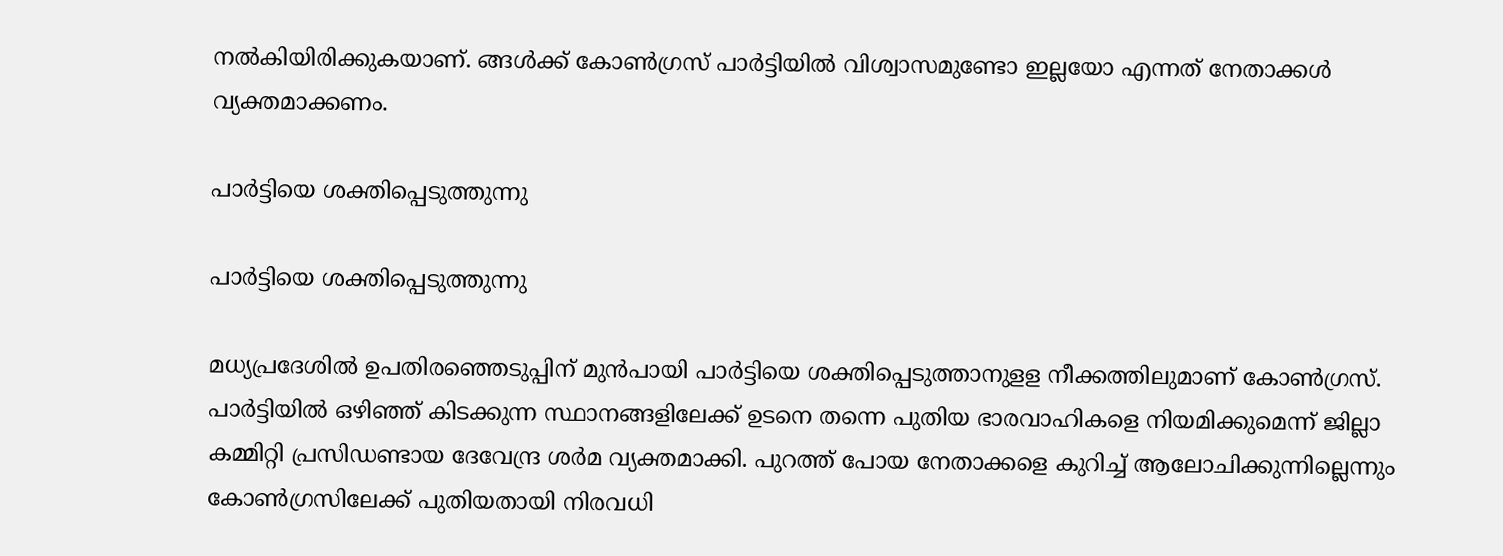നല്‍കിയിരിക്കുകയാണ്. ങ്ങള്‍ക്ക് കോണ്‍ഗ്രസ് പാര്‍ട്ടിയില്‍ വിശ്വാസമുണ്ടോ ഇല്ലയോ എന്നത് നേതാക്കള്‍ വ്യക്തമാക്കണം.

പാര്‍ട്ടിയെ ശക്തിപ്പെടുത്തുന്നു

പാര്‍ട്ടിയെ ശക്തിപ്പെടുത്തുന്നു

മധ്യപ്രദേശില്‍ ഉപതിരഞ്ഞെടുപ്പിന് മുന്‍പായി പാര്‍ട്ടിയെ ശക്തിപ്പെടുത്താനുളള നീക്കത്തിലുമാണ് കോണ്‍ഗ്രസ്. പാര്‍ട്ടിയില്‍ ഒഴിഞ്ഞ് കിടക്കുന്ന സ്ഥാനങ്ങളിലേക്ക് ഉടനെ തന്നെ പുതിയ ഭാരവാഹികളെ നിയമിക്കുമെന്ന് ജില്ലാ കമ്മിറ്റി പ്രസിഡണ്ടായ ദേവേന്ദ്ര ശര്‍മ വ്യക്തമാക്കി. പുറത്ത് പോയ നേതാക്കളെ കുറിച്ച് ആലോചിക്കുന്നില്ലെന്നും കോണ്‍ഗ്രസിലേക്ക് പുതിയതായി നിരവധി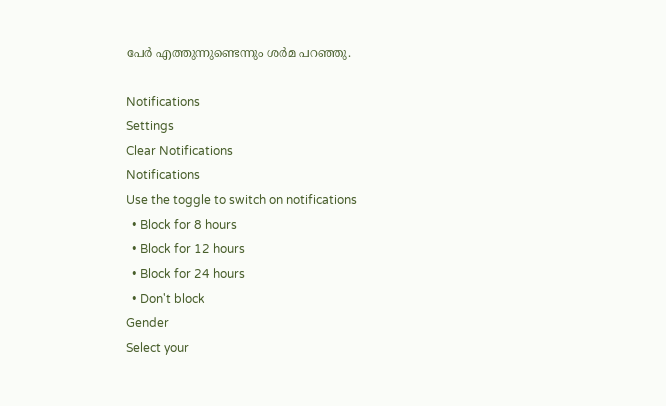പേര്‍ എത്തുന്നുണ്ടെന്നും ശര്‍മ പറഞ്ഞു.

Notifications
Settings
Clear Notifications
Notifications
Use the toggle to switch on notifications
  • Block for 8 hours
  • Block for 12 hours
  • Block for 24 hours
  • Don't block
Gender
Select your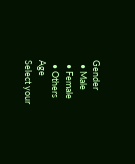Gender
  • Male
  • Female
  • Others
Age
Select your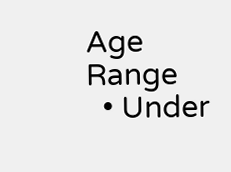Age Range
  • Under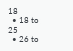18
  • 18 to 25
  • 26 to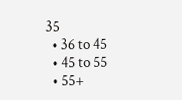35
  • 36 to 45
  • 45 to 55
  • 55+